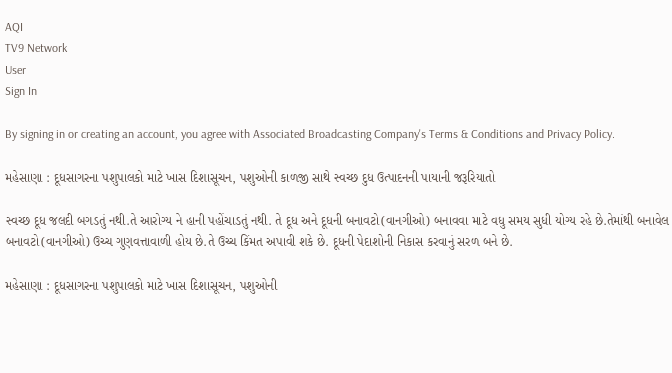AQI
TV9 Network
User
Sign In

By signing in or creating an account, you agree with Associated Broadcasting Company's Terms & Conditions and Privacy Policy.

મહેસાણા : દૂધસાગરના પશુપાલકો માટે ખાસ દિશાસૂચન, પશુઓની કાળજી સાથે સ્વચ્છ દુધ ઉત્પાદનની પાયાની જરૂરિયાતો

સ્વચ્છ દૂધ જલદી બગડતું નથી.તે આરોગ્ય ને હાની પહોંચાડતું નથી. તે દૂધ અને દૂધની બનાવટો(વાનગીઓ) બનાવવા માટે વધુ સમય સુધી યોગ્ય રહે છે.તેમાંથી બનાવેલ બનાવટો(વાનગીઓ) ઉચ્ચ ગુણવત્તાવાળી હોય છે.તે ઉચ્ચ કિંમત અપાવી શકે છે. દૂધની પેદાશોની નિકાસ કરવાનું સરળ બને છે.

મહેસાણા : દૂધસાગરના પશુપાલકો માટે ખાસ દિશાસૂચન, પશુઓની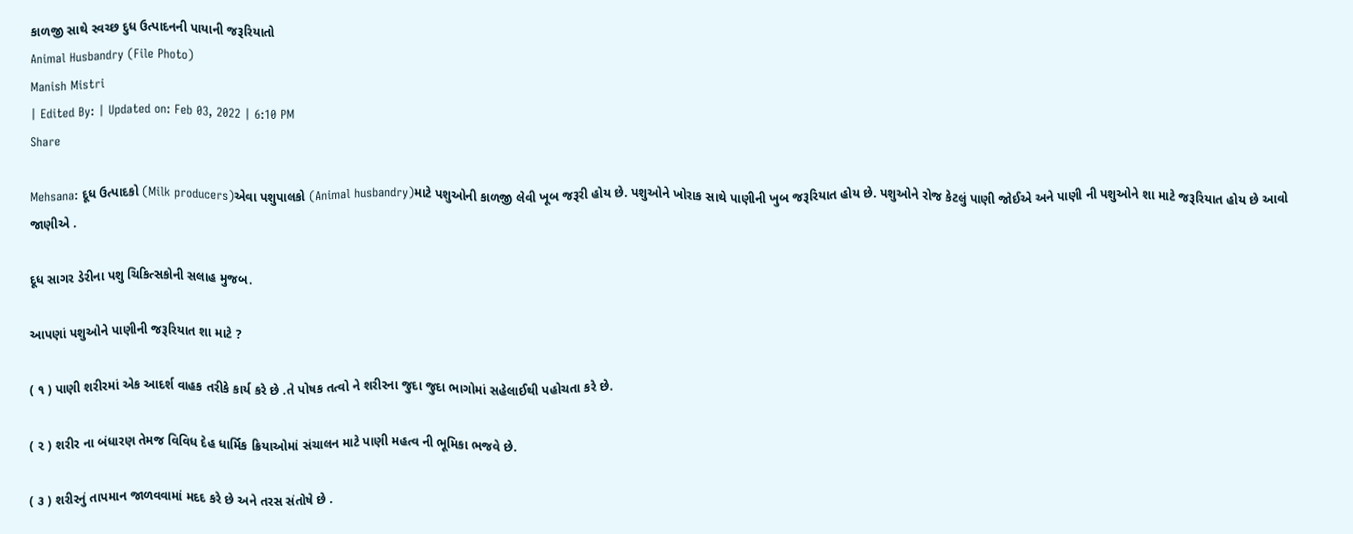કાળજી સાથે સ્વચ્છ દુધ ઉત્પાદનની પાયાની જરૂરિયાતો
Animal Husbandry (File Photo)
Manish Mistri
| Edited By: | Updated on: Feb 03, 2022 | 6:10 PM
Share

Mehsana: દૂધ ઉત્પાદકો (Milk producers)એવા પશુપાલકો (Animal husbandry)માટે પશુઓની કાળજી લેવી ખૂબ જરૂરી હોય છે. પશુઓને ખોરાક સાથે પાણીની ખુબ જરૂરિયાત હોય છે. પશુઓને રોજ કેટલું પાણી જોઈએ અને પાણી ની પશુઓને શા માટે જરૂરિયાત હોય છે આવો જાણીએ .

દૂધ સાગર ડેરીના પશુ ચિકિત્સકોની સલાહ મુજબ.

આપણાં પશુઓને પાણીની જરૂરિયાત શા માટે ?

( ૧ ) પાણી શરીરમાં એક આદર્શ વાહક તરીકે કાર્ય કરે છે .તે પોષક તત્વો ને શરીરના જુદા જુદા ભાગોમાં સહેલાઈથી પહોચતા કરે છે.

( ૨ ) શરીર ના બંધારણ તેમજ વિવિધ દેહ ધાર્મિક ક્રિયાઓમાં સંચાલન માટે પાણી મહત્વ ની ભૂમિકા ભજવે છે.

( ૩ ) શરીરનું તાપમાન જાળવવામાં મદદ કરે છે અને તરસ સંતોષે છે .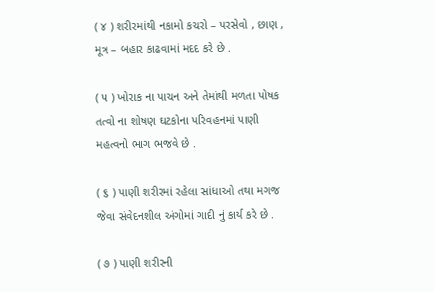( ૪ ) શરીરમાંથી નકામો કચરો – પરસેવો , છાણ , મૂત્ર – બહાર કાઢવામાં મદદ કરે છે .

( ૫ ) ખોરાક ના પાચન અને તેમાંથી મળતા પોષક તત્વો ના શોષણ ઘટકોના પરિવહનમાં પાણી મહત્વનો ભાગ ભજવે છે .

( ૬ ) પાણી શરીરમાં રહેલા સાંધાઓ તથા મગજ જેવા સંવેદનશીલ અંગોમાં ગાદી નું કાર્ય કરે છે .

( ૭ ) પાણી શરીરની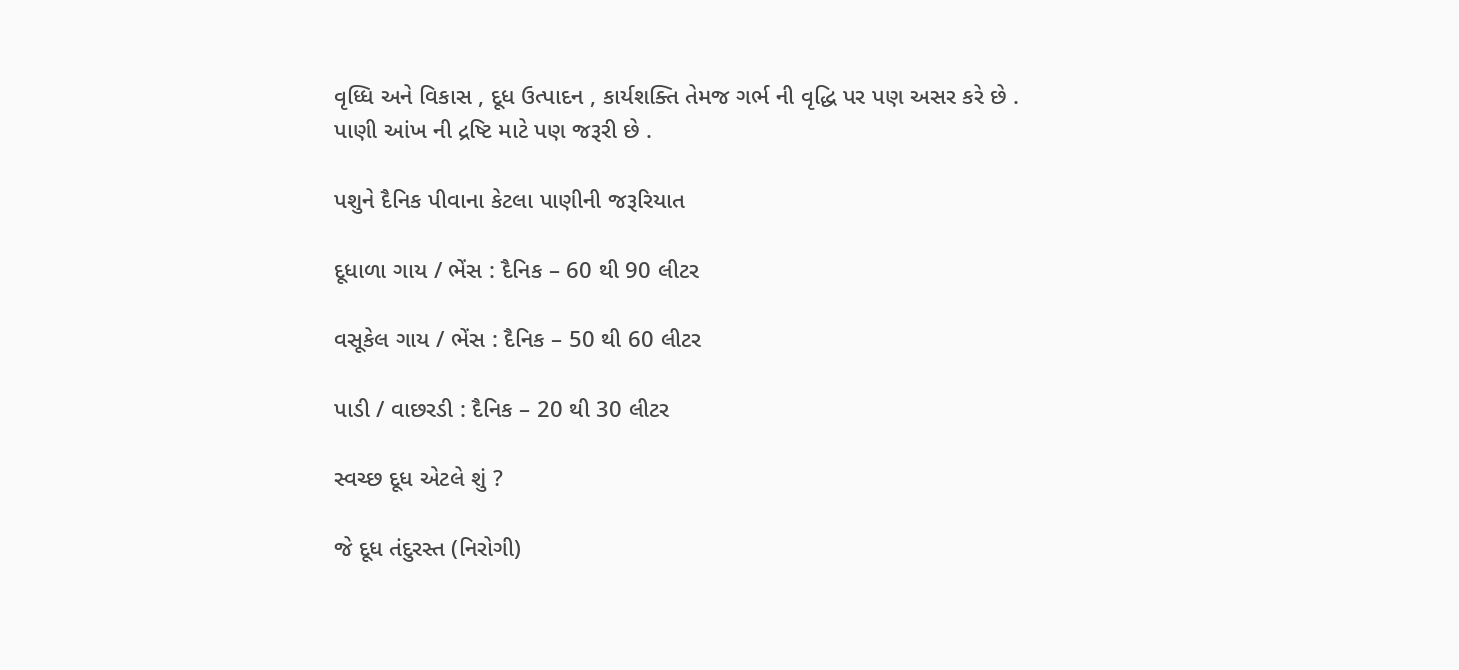વૃધ્ધિ અને વિકાસ , દૂધ ઉત્પાદન , કાર્યશક્તિ તેમજ ગર્ભ ની વૃદ્ધિ પર પણ અસર કરે છે . પાણી આંખ ની દ્રષ્ટિ માટે પણ જરૂરી છે .

પશુને દૈનિક પીવાના કેટલા પાણીની જરૂરિયાત

દૂધાળા ગાય / ભેંસ : દૈનિક – 60 થી 90 લીટર

વસૂકેલ ગાય / ભેંસ : દૈનિક – 50 થી 60 લીટર

પાડી / વાછરડી : દૈનિક – 20 થી 30 લીટર

સ્વચ્છ દૂધ એટલે શું ?

જે દૂધ તંદુરસ્ત (નિરોગી)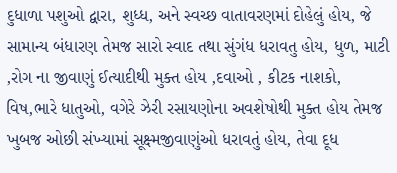દુધાળા પશુઓ દ્વારા, શુધ્ધ, અને સ્વચ્છ વાતાવરણમાં દોહેલું હોય, જે સામાન્ય બંધારણ તેમજ સારો સ્વાદ તથા સુંગંધ ધરાવતુ હોય, ધુળ, માટી ,રોગ ના જીવાણું ઈત્યાદીથી મુક્ત હોય ,દવાઓ , કીટક નાશકો, વિષ,ભારે ધાતુઓ, વગેરે ઝેરી રસાયણોના અવશેષોથી મુક્ત હોય તેમજ ખુબજ ઓછી સંખ્યામાં સૂક્ષ્મજીવાણુંઓ ધરાવતું હોય, તેવા દૂધ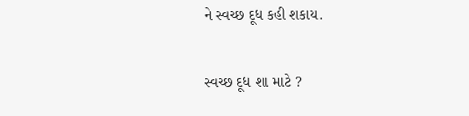ને સ્વચ્છ દૂધ કહી શકાય.

સ્વચ્છ દૂધ શા માટે ?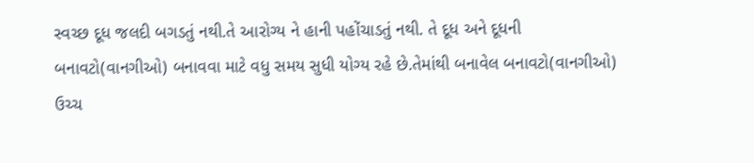સ્વચ્છ દૂધ જલદી બગડતું નથી.તે આરોગ્ય ને હાની પહોંચાડતું નથી. તે દૂધ અને દૂધની બનાવટો(વાનગીઓ) બનાવવા માટે વધુ સમય સુધી યોગ્ય રહે છે.તેમાંથી બનાવેલ બનાવટો(વાનગીઓ) ઉચ્ચ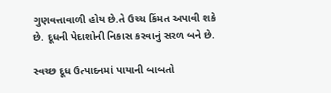ગુણવત્તાવાળી હોય છે.તે ઉચ્ચ કિંમત અપાવી શકે છે. દૂધની પેદાશોની નિકાસ કરવાનું સરળ બને છે.

સ્વચ્છ દૂધ ઉત્પાદનમાં પાયાની બાબતો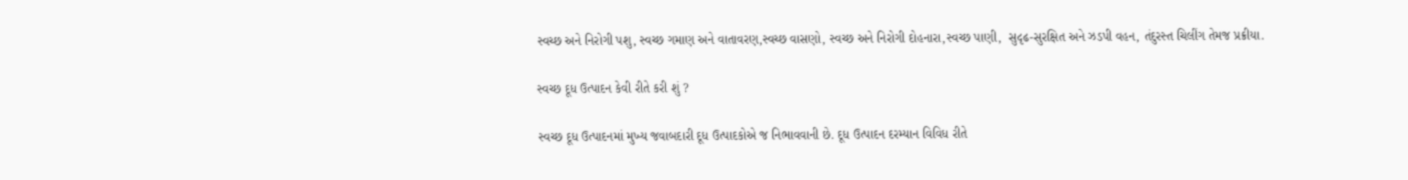સ્વચ્છ અને નિરોગી પશુ, સ્વચ્છ ગમાણ અને વાતાવરણ,સ્વચ્છ વાસણો, સ્વચ્છ અને નિરોગી દોહનારા,સ્વચ્છ પાણી,  સુદૃઢ-સુરક્ષિત અને ઝડપી વહન, તંદુરસ્ત ચિલીંગ તેમજ પ્રક્રીયા.

સ્વચ્છ દૂધ ઉત્પાદન કેવી રીતે કરી શું ?

સ્વચ્છ દૂધ ઉત્પાદનમાં મુખ્ય જવાબદારી દૂધ ઉત્પાદકોએ જ નિભાવવાની છે. દૂધ ઉત્પાદન દરમ્યાન વિવિધ રીતે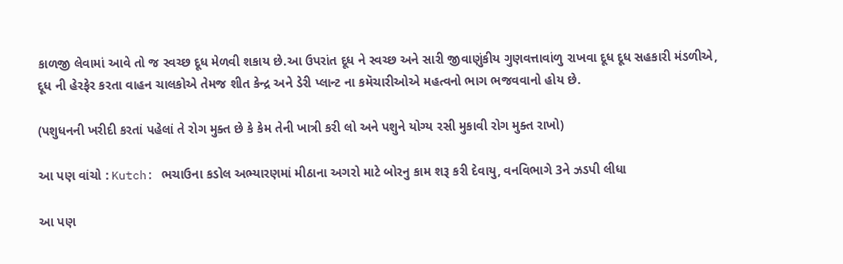કાળજી લેવામાં આવે તો જ સ્વચ્છ દૂધ મેળવી શકાય છે.આ ઉપરાંત દૂધ ને સ્વચ્છ અને સારી જીવાણુંકીય ગુણવત્તાવાંળુ રાખવા દૂધ દૂધ સહકારી મંડળીએ, દૂધ ની હેરફેર કરતા વાહન ચાલકોએ તેમજ શીત કેન્દ્ર અને ડેરી પ્લાન્ટ ના કમૅચારીઓએ મહત્વનો ભાગ ભજવવાનો હોય છે.

(પશુધનની ખરીદી કરતાં પહેલાં તે રોગ મુક્ત છે કે કેમ તેની ખાત્રી કરી લો અને પશુને યોગ્ય રસી મુકાવી રોગ મુક્ત રાખો)

આ પણ વાંચો : Kutch: ભચાઉના કડોલ અભ્યારણમાં મીઠાના અગરો માટે બોરનુ કામ શરૂ કરી દેવાયુ, વનવિભાગે 3ને ઝડપી લીધા

આ પણ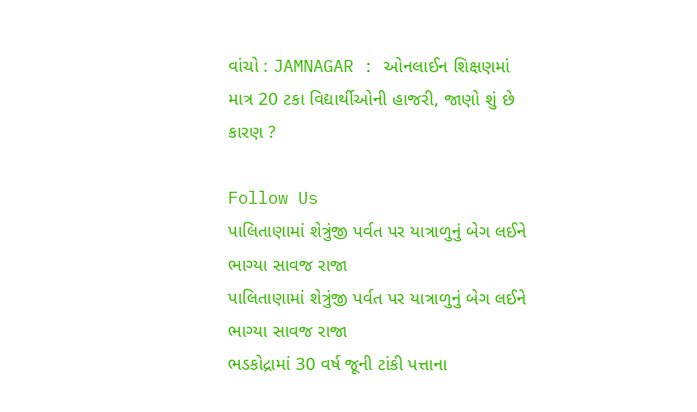વાંચો : JAMNAGAR : ઓનલાઈન શિક્ષણમાં માત્ર 20 ટકા વિદ્યાર્થીઓની હાજરી, જાણો શું છે કારણ ?

Follow Us
પાલિતાણામાં શેત્રુંજી પર્વત પર યાત્રાળુનું બેગ લઈને ભાગ્યા સાવજ રાજા
પાલિતાણામાં શેત્રુંજી પર્વત પર યાત્રાળુનું બેગ લઈને ભાગ્યા સાવજ રાજા
ભડકોદ્રામાં 30 વર્ષ જૂની ટાંકી પત્તાના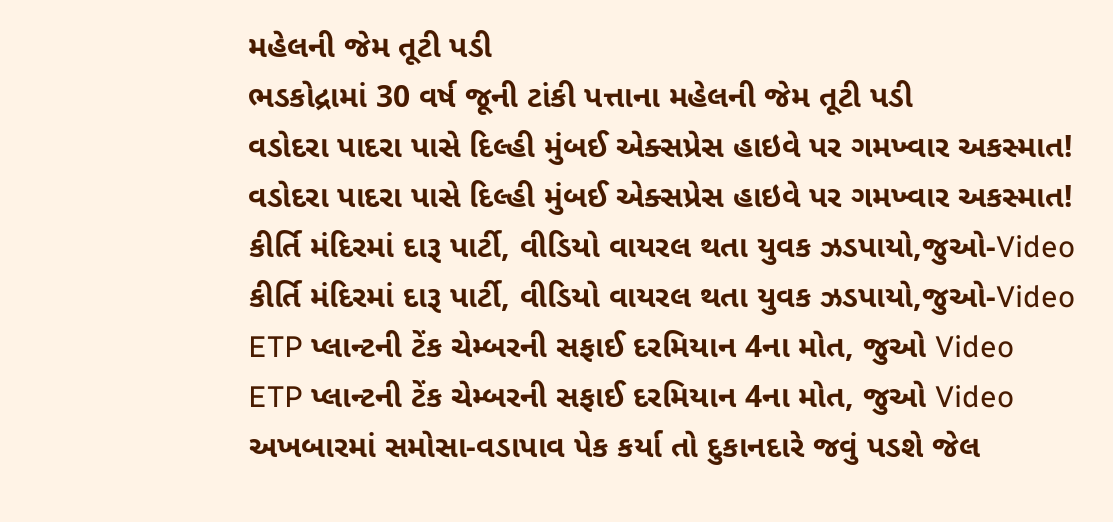મહેલની જેમ તૂટી પડી
ભડકોદ્રામાં 30 વર્ષ જૂની ટાંકી પત્તાના મહેલની જેમ તૂટી પડી
વડોદરા પાદરા પાસે દિલ્હી મુંબઈ એક્સપ્રેસ હાઇવે પર ગમખ્વાર અકસ્માત!
વડોદરા પાદરા પાસે દિલ્હી મુંબઈ એક્સપ્રેસ હાઇવે પર ગમખ્વાર અકસ્માત!
કીર્તિ મંદિરમાં દારૂ પાર્ટી, વીડિયો વાયરલ થતા યુવક ઝડપાયો,જુઓ-Video
કીર્તિ મંદિરમાં દારૂ પાર્ટી, વીડિયો વાયરલ થતા યુવક ઝડપાયો,જુઓ-Video
ETP પ્લાન્ટની ટેંક ચેમ્બરની સફાઈ દરમિયાન 4ના મોત, જુઓ Video
ETP પ્લાન્ટની ટેંક ચેમ્બરની સફાઈ દરમિયાન 4ના મોત, જુઓ Video
અખબારમાં સમોસા-વડાપાવ પેક કર્યા તો દુકાનદારે જવું પડશે જેલ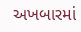અખબારમાં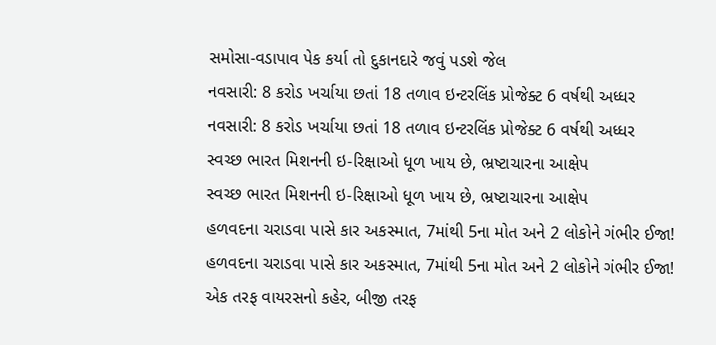સમોસા-વડાપાવ પેક કર્યા તો દુકાનદારે જવું પડશે જેલ
નવસારી: 8 કરોડ ખર્ચાયા છતાં 18 તળાવ ઇન્ટરલિંક પ્રોજેક્ટ 6 વર્ષથી અધ્ધર
નવસારી: 8 કરોડ ખર્ચાયા છતાં 18 તળાવ ઇન્ટરલિંક પ્રોજેક્ટ 6 વર્ષથી અધ્ધર
સ્વચ્છ ભારત મિશનની ઇ-રિક્ષાઓ ધૂળ ખાય છે, ભ્રષ્ટાચારના આક્ષેપ
સ્વચ્છ ભારત મિશનની ઇ-રિક્ષાઓ ધૂળ ખાય છે, ભ્રષ્ટાચારના આક્ષેપ
હળવદના ચરાડવા પાસે કાર અકસ્માત, 7માંથી 5ના મોત અને 2 લોકોને ગંભીર ઈજા!
હળવદના ચરાડવા પાસે કાર અકસ્માત, 7માંથી 5ના મોત અને 2 લોકોને ગંભીર ઈજા!
એક તરફ વાયરસનો કહેર, બીજી તરફ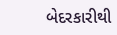બેદરકારીથી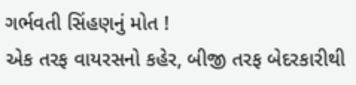ગર્ભવતી સિંહણનું મોત !
એક તરફ વાયરસનો કહેર, બીજી તરફ બેદરકારીથી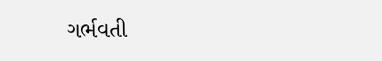ગર્ભવતી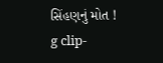સિંહણનું મોત !
g clip-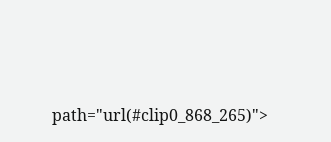path="url(#clip0_868_265)">